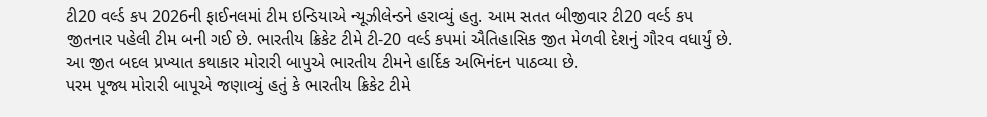ટી20 વર્લ્ડ કપ 2026ની ફાઈનલમાં ટીમ ઇન્ડિયાએ ન્યૂઝીલેન્ડને હરાવ્યું હતુ. આમ સતત બીજીવાર ટી20 વર્લ્ડ કપ જીતનાર પહેલી ટીમ બની ગઈ છે. ભારતીય ક્રિકેટ ટીમે ટી-20 વર્લ્ડ કપમાં ઐતિહાસિક જીત મેળવી દેશનું ગૌરવ વધાર્યું છે. આ જીત બદલ પ્રખ્યાત કથાકાર મોરારી બાપુએ ભારતીય ટીમને હાર્દિક અભિનંદન પાઠવ્યા છે.
પરમ પૂજ્ય મોરારી બાપૂએ જણાવ્યું હતું કે ભારતીય ક્રિકેટ ટીમે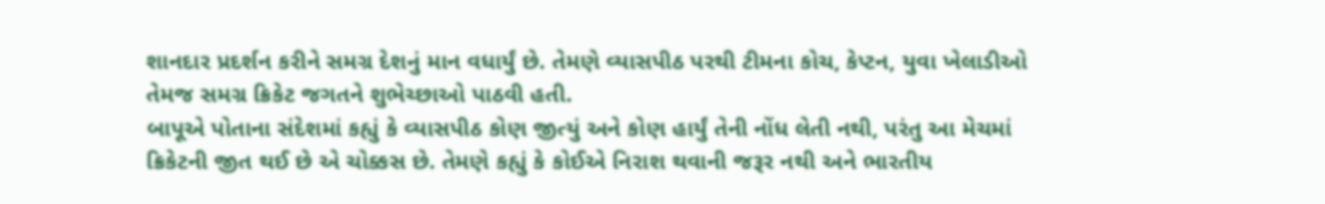શાનદાર પ્રદર્શન કરીને સમગ્ર દેશનું માન વધાર્યું છે. તેમણે વ્યાસપીઠ પરથી ટીમના કોચ, કેપ્ટન, યુવા ખેલાડીઓ તેમજ સમગ્ર ક્રિકેટ જગતને શુભેચ્છાઓ પાઠવી હતી.
બાપૂએ પોતાના સંદેશમાં કહ્યું કે વ્યાસપીઠ કોણ જીત્યું અને કોણ હાર્યું તેની નોંધ લેતી નથી, પરંતુ આ મેચમાં ક્રિકેટની જીત થઈ છે એ ચોક્કસ છે. તેમણે કહ્યું કે કોઈએ નિરાશ થવાની જરૂર નથી અને ભારતીય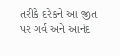તરીકે દરેકને આ જીત પર ગર્વ અને આનંદ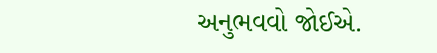અનુભવવો જોઈએ.